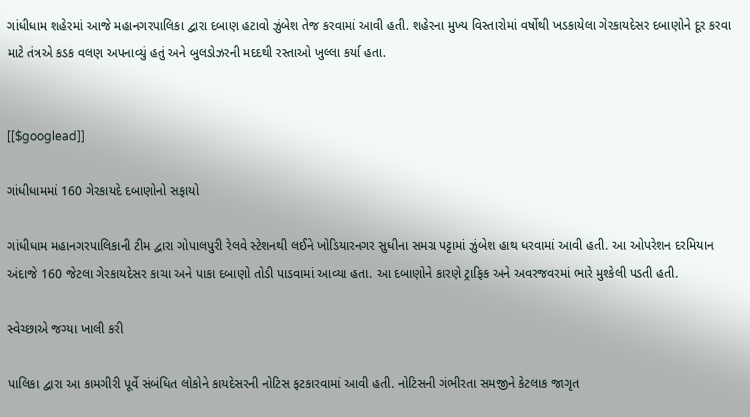ગાંધીધામ શહેરમાં આજે મહાનગરપાલિકા દ્વારા દબાણ હટાવો ઝુંબેશ તેજ કરવામાં આવી હતી. શહેરના મુખ્ય વિસ્તારોમાં વર્ષોથી ખડકાયેલા ગેરકાયદેસર દબાણોને દૂર કરવા માટે તંત્રએ કડક વલણ અપનાવ્યું હતું અને બુલડોઝરની મદદથી રસ્તાઓ ખુલ્લા કર્યા હતા.


[[$googlead]]

ગાંધીધામમાં 160 ગેરકાયદે દબાણોનો સફાયો

ગાંધીધામ મહાનગરપાલિકાની ટીમ દ્વારા ગોપાલપુરી રેલવે સ્ટેશનથી લઈને ખોડિયારનગર સુધીના સમગ્ર પટ્ટામાં ઝુંબેશ હાથ ધરવામાં આવી હતી. આ ઓપરેશન દરમિયાન અંદાજે 160 જેટલા ગેરકાયદેસર કાચા અને પાકા દબાણો તોડી પાડવામાં આવ્યા હતા. આ દબાણોને કારણે ટ્રાફિક અને અવરજવરમાં ભારે મુશ્કેલી પડતી હતી.

સ્વેચ્છાએ જગ્યા ખાલી કરી

પાલિકા દ્વારા આ કામગીરી પૂર્વે સંબંધિત લોકોને કાયદેસરની નોટિસ ફટકારવામાં આવી હતી. નોટિસની ગંભીરતા સમજીને કેટલાક જાગૃત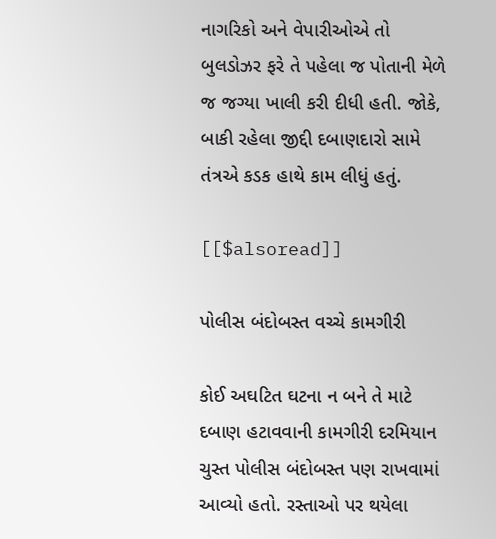નાગરિકો અને વેપારીઓએ તો બુલડોઝર ફરે તે પહેલા જ પોતાની મેળે જ જગ્યા ખાલી કરી દીધી હતી. જોકે, બાકી રહેલા જીદ્દી દબાણદારો સામે તંત્રએ કડક હાથે કામ લીધું હતું.

[[$alsoread]]

પોલીસ બંદોબસ્ત વચ્ચે કામગીરી

કોઈ અઘટિત ઘટના ન બને તે માટે દબાણ હટાવવાની કામગીરી દરમિયાન ચુસ્ત પોલીસ બંદોબસ્ત પણ રાખવામાં આવ્યો હતો. રસ્તાઓ પર થયેલા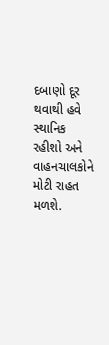દબાણો દૂર થવાથી હવે સ્થાનિક રહીશો અને વાહનચાલકોને મોટી રાહત મળશે.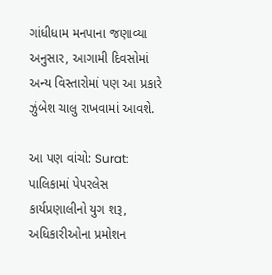ગાંધીધામ મનપાના જણાવ્યા અનુસાર, આગામી દિવસોમાં અન્ય વિસ્તારોમાં પણ આ પ્રકારે ઝુંબેશ ચાલુ રાખવામાં આવશે.

આ પણ વાંચો: Surat: પાલિકામાં પેપરલેસ કાર્યપ્રણાલીનો યુગ શરૂ, અધિકારીઓના પ્રમોશન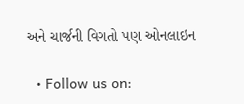અને ચાર્જની વિગતો પણ ઓનલાઇન

  • Follow us on: